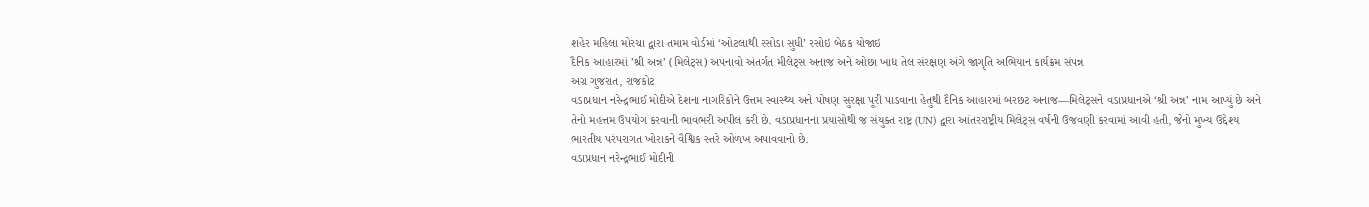શહેર મહિલા મોરચા દ્વારા તમામ વોર્ડમાં ‘ઓટલાથી રસોડા સુધી’ રસોઇ બેઠક યોજાઇ
દૈનિક આહારમાં ’શ્રી અન્ન’ (મિલેટ્સ) અપનાવો અંતર્ગત મીલેટ્સ અનાજ અને ઓછા ખાદ્ય તેલ સંરક્ષણ અંગે જાગૃતિ અભિયાન કાર્યક્રમ સંપન્ન
અગ્ર ગુજરાત, રાજકોટ
વડાપ્રધાન નરેન્દ્રભાઈ મોદીએ દેશના નાગરિકોને ઉત્તમ સ્વાસ્થ્ય અને પોષણ સુરક્ષા પૂરી પાડવાના હેતુથી દૈનિક આહારમાં બરછટ અનાજ—મિલેટ્સને વડાપ્રધાનએ ‘શ્રી અન્ન’ નામ આપ્યું છે અને તેનો મહત્તમ ઉપયોગ કરવાની ભાવભરી અપીલ કરી છે. વડાપ્રધાનના પ્રયાસોથી જ સંયુક્ત રાષ્ટ્ર (UN) દ્વારા આંતરરાષ્ટ્રીય મિલેટ્સ વર્ષની ઉજવણી કરવામાં આવી હતી, જેનો મુખ્ય ઉદ્દેશ્ય ભારતીય પરંપરાગત ખોરાકને વૈશ્વિક સ્તરે ઓળખ અપાવવાનો છે.
વડાપ્રધાન નરેન્દ્રભાઈ મોદીની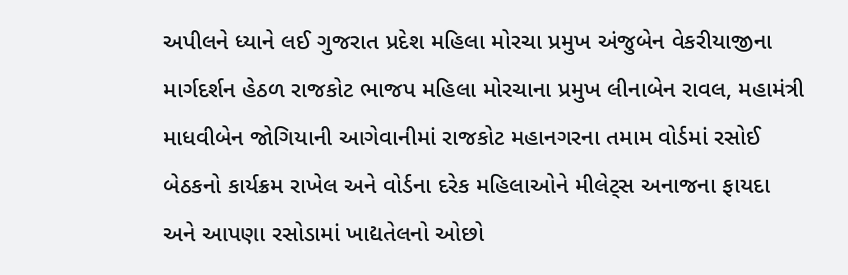અપીલને ધ્યાને લઈ ગુજરાત પ્રદેશ મહિલા મોરચા પ્રમુખ અંજુબેન વેકરીયાજીના માર્ગદર્શન હેઠળ રાજકોટ ભાજપ મહિલા મોરચાના પ્રમુખ લીનાબેન રાવલ, મહામંત્રી માધવીબેન જોગિયાની આગેવાનીમાં રાજકોટ મહાનગરના તમામ વોર્ડમાં રસોઈ બેઠકનો કાર્યક્રમ રાખેલ અને વોર્ડના દરેક મહિલાઓને મીલેટ્સ અનાજના ફાયદા અને આપણા રસોડામાં ખાદ્યતેલનો ઓછો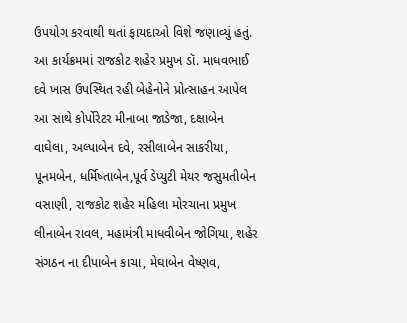ઉપયોગ કરવાથી થતાં ફાયદાઓ વિશે જણાવ્યું હતું.
આ કાર્યક્રમમાં રાજકોટ શહેર પ્રમુખ ડૉ. માધવભાઈ દવે ખાસ ઉપસ્થિત રહી બેહેનોને પ્રોત્સાહન આપેલ આ સાથે કોર્પોરેટર મીનાબા જાડેજા, દક્ષાબેન વાઘેલા, અલ્પાબેન દવે, રસીલાબેન સાકરીયા, પૂનમબેન, ધર્મિષ્તાબેન,પૂર્વ ડેપ્યુટી મેયર જસુમતીબેન વસાણી, રાજકોટ શહેર મહિલા મોરચાના પ્રમુખ લીનાબેન રાવલ, મહામંત્રી માધવીબેન જોગિયા, શહેર સંગઠન ના દીપાબેન કાચા, મેઘાબેન વેષ્ણવ,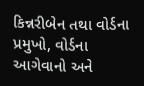કિન્નરીબેન તથા વોર્ડના પ્રમુખો, વોર્ડના આગેવાનો અને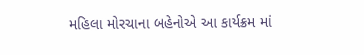મહિલા મોરચાના બહેનોએ આ કાર્યક્રમ માં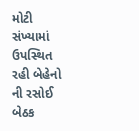મોટી સંખ્યામાં ઉપસ્થિત રહી બેહેનો ની રસોઈ બેઠક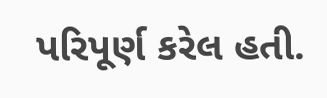પરિપૂર્ણ કરેલ હતી.